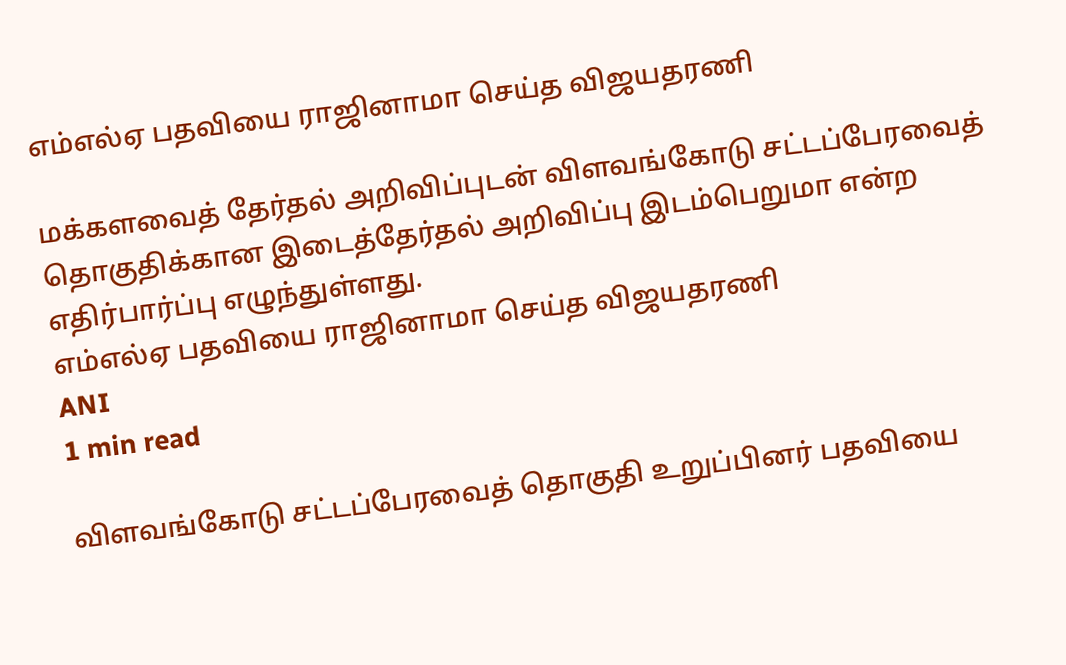எம்எல்ஏ பதவியை ராஜினாமா செய்த விஜயதரணி

மக்களவைத் தேர்தல் அறிவிப்புடன் விளவங்கோடு சட்டப்பேரவைத் தொகுதிக்கான இடைத்தேர்தல் அறிவிப்பு இடம்பெறுமா என்ற எதிர்பார்ப்பு எழுந்துள்ளது.
எம்எல்ஏ பதவியை ராஜினாமா செய்த விஜயதரணி
ANI
1 min read

விளவங்கோடு சட்டப்பேரவைத் தொகுதி உறுப்பினர் பதவியை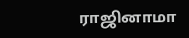ராஜினாமா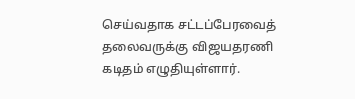செய்வதாக சட்டப்பேரவைத் தலைவருக்கு விஜயதரணி கடிதம் எழுதியுள்ளார்.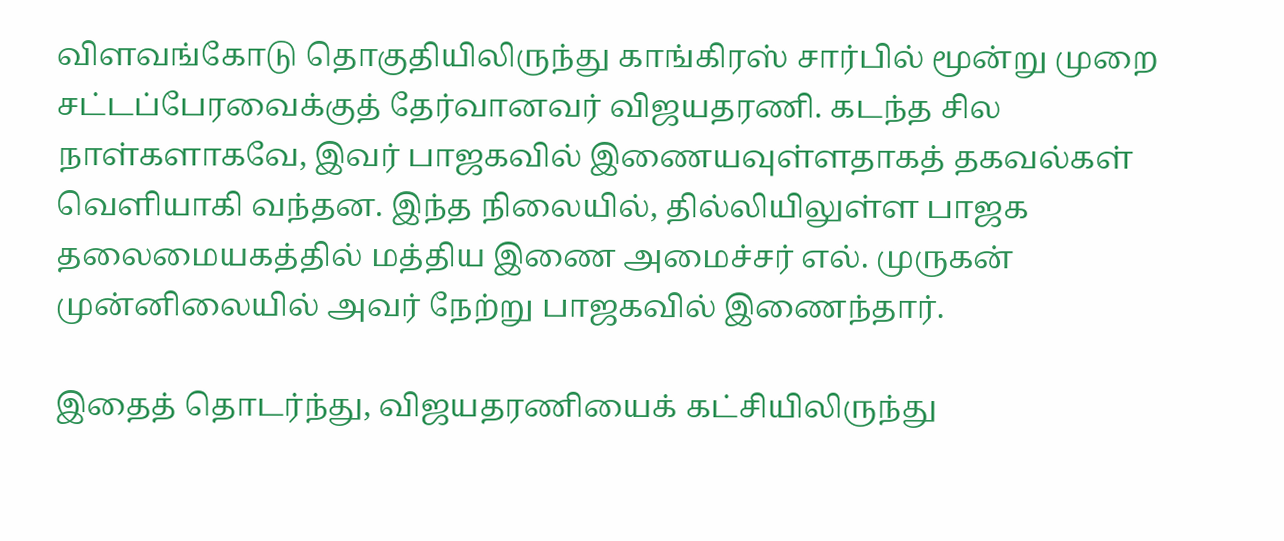விளவங்கோடு தொகுதியிலிருந்து காங்கிரஸ் சார்பில் மூன்று முறை சட்டப்பேரவைக்குத் தேர்வானவர் விஜயதரணி. கடந்த சில நாள்களாகவே, இவர் பாஜகவில் இணையவுள்ளதாகத் தகவல்கள் வெளியாகி வந்தன. இந்த நிலையில், தில்லியிலுள்ள பாஜக தலைமையகத்தில் மத்திய இணை அமைச்சர் எல். முருகன் முன்னிலையில் அவர் நேற்று பாஜகவில் இணைந்தார்.

இதைத் தொடர்ந்து, விஜயதரணியைக் கட்சியிலிருந்து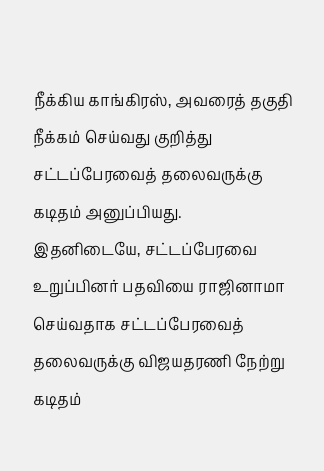நீக்கிய காங்கிரஸ், அவரைத் தகுதி நீக்கம் செய்வது குறித்து சட்டப்பேரவைத் தலைவருக்கு கடிதம் அனுப்பியது. இதனிடையே, சட்டப்பேரவை உறுப்பினர் பதவியை ராஜினாமா செய்வதாக சட்டப்பேரவைத் தலைவருக்கு விஜயதரணி நேற்று கடிதம்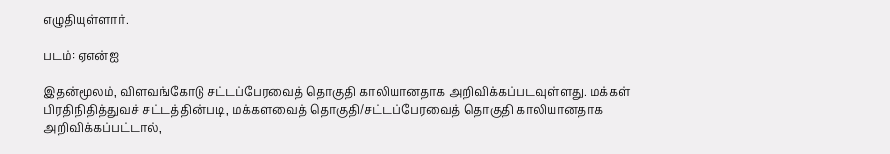எழுதியுள்ளார்.

படம்: ஏஎன்ஐ

இதன்மூலம், விளவங்கோடு சட்டப்பேரவைத் தொகுதி காலியானதாக அறிவிக்கப்படவுள்ளது. மக்கள் பிரதிநிதித்துவச் சட்டத்தின்படி, மக்களவைத் தொகுதி/சட்டப்பேரவைத் தொகுதி காலியானதாக அறிவிக்கப்பட்டால்,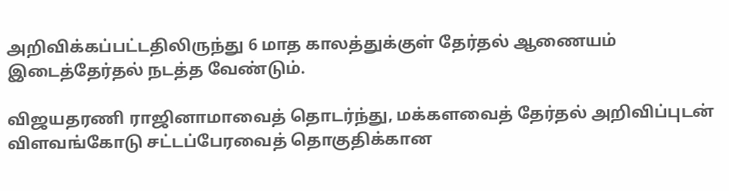அறிவிக்கப்பட்டதிலிருந்து 6 மாத காலத்துக்குள் தேர்தல் ஆணையம் இடைத்தேர்தல் நடத்த வேண்டும்.

விஜயதரணி ராஜினாமாவைத் தொடர்ந்து, மக்களவைத் தேர்தல் அறிவிப்புடன் விளவங்கோடு சட்டப்பேரவைத் தொகுதிக்கான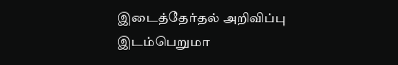இடைத்தேர்தல் அறிவிப்பு இடம்பெறுமா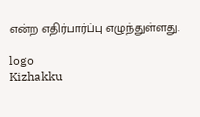என்ற எதிர்பார்ப்பு எழுந்துள்ளது.

logo
Kizhakku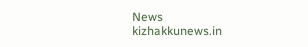News
kizhakkunews.in